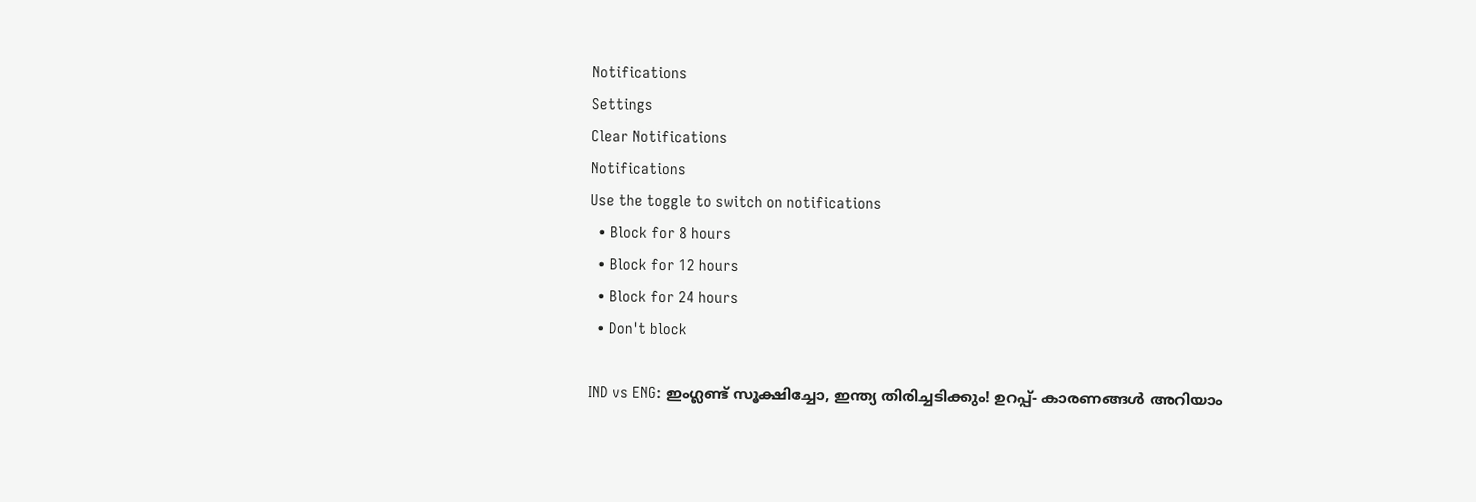Notifications
Settings
Clear Notifications
Notifications
Use the toggle to switch on notifications
  • Block for 8 hours
  • Block for 12 hours
  • Block for 24 hours
  • Don't block

IND vs ENG: ഇംഗ്ലണ്ട് സൂക്ഷിച്ചോ, ഇന്ത്യ തിരിച്ചടിക്കും! ഉറപ്പ്- കാരണങ്ങള്‍ അറിയാം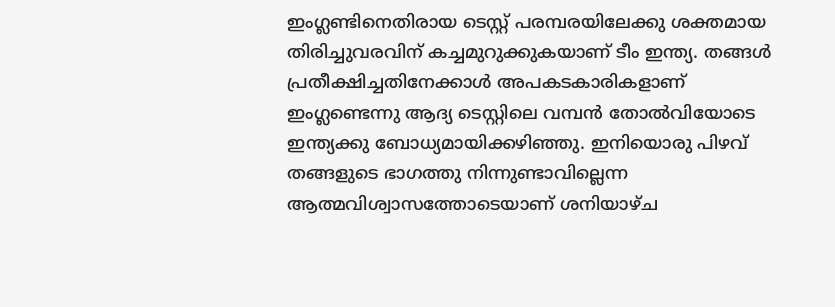ഇംഗ്ലണ്ടിനെതിരായ ടെസ്റ്റ് പരമ്പരയിലേക്കു ശക്തമായ തിരിച്ചുവരവിന് കച്ചമുറുക്കുകയാണ് ടീം ഇന്ത്യ. തങ്ങള്‍ പ്രതീക്ഷിച്ചതിനേക്കാള്‍ അപകടകാരികളാണ് ഇംഗ്ലണ്ടെന്നു ആദ്യ ടെസ്റ്റിലെ വമ്പന്‍ തോല്‍വിയോടെ ഇന്ത്യക്കു ബോധ്യമായിക്കഴിഞ്ഞു. ഇനിയൊരു പിഴവ് തങ്ങളുടെ ഭാഗത്തു നിന്നുണ്ടാവില്ലെന്ന ആത്മവിശ്വാസത്തോടെയാണ് ശനിയാഴ്ച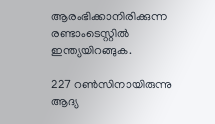ആരംഭിക്കാനിരിക്കുന്ന രണ്ടാംടെസ്റ്റില്‍ ഇന്ത്യയിറങ്ങുക.

227 റണ്‍സിനായിരുന്നു ആദ്യ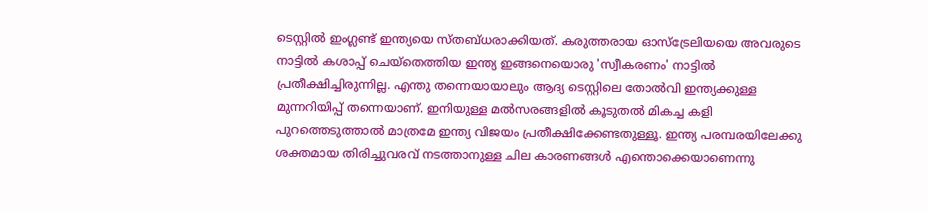ടെസ്റ്റില്‍ ഇംഗ്ലണ്ട് ഇന്ത്യയെ സ്തബ്ധരാക്കിയത്. കരുത്തരായ ഓസ്‌ട്രേലിയയെ അവരുടെ നാട്ടില്‍ കശാപ്പ് ചെയ്‌തെത്തിയ ഇന്ത്യ ഇങ്ങനെയൊരു 'സ്വീകരണം' നാട്ടില്‍ പ്രതീക്ഷിച്ചിരുന്നില്ല. എന്തു തന്നെയായാലും ആദ്യ ടെസ്റ്റിലെ തോല്‍വി ഇന്ത്യക്കുള്ള മുന്നറിയിപ്പ് തന്നെയാണ്. ഇനിയുള്ള മല്‍സരങ്ങളില്‍ കൂടുതല്‍ മികച്ച കളി പുറത്തെടുത്താല്‍ മാത്രമേ ഇന്ത്യ വിജയം പ്രതീക്ഷിക്കേണ്ടതുള്ളൂ. ഇന്ത്യ പരമ്പരയിലേക്കു ശക്തമായ തിരിച്ചുവരവ് നടത്താനുള്ള ചില കാരണങ്ങള്‍ എന്തൊക്കെയാണെന്നു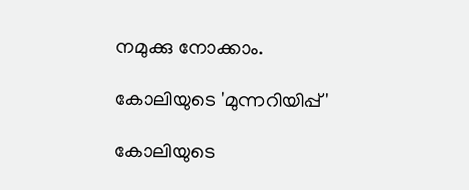നമുക്കു നോക്കാം.

കോലിയുടെ 'മുന്നറിയിപ്പ്'

കോലിയുടെ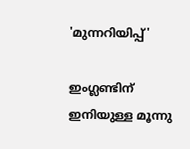'മുന്നറിയിപ്പ്'

ഇംഗ്ലണ്ടിന് ഇനിയുള്ള മൂന്നു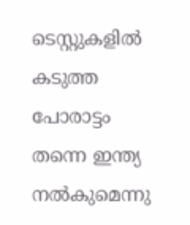ടെസ്റ്റുകളില്‍ കടുത്ത പോരാട്ടം തന്നെ ഇന്ത്യ നല്‍കുമെന്നു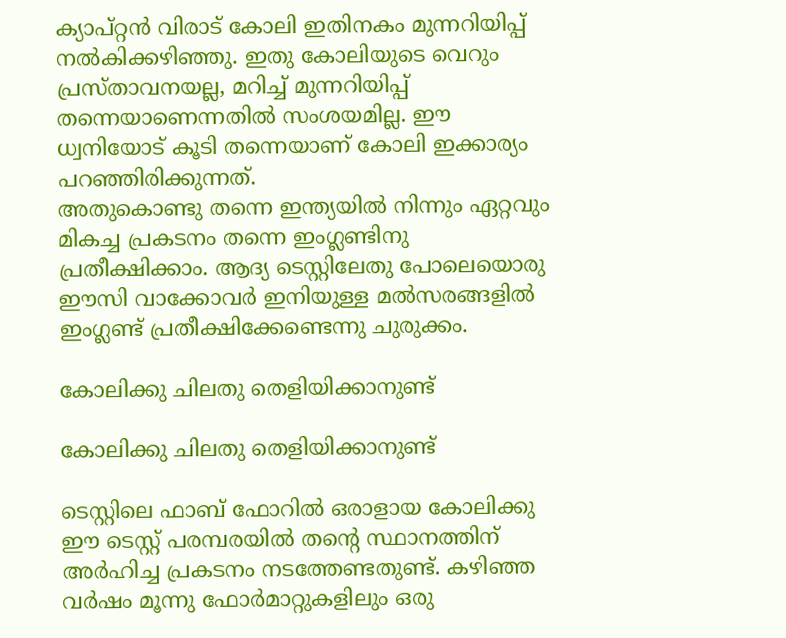ക്യാപ്റ്റന്‍ വിരാട് കോലി ഇതിനകം മുന്നറിയിപ്പ് നല്‍കിക്കഴിഞ്ഞു. ഇതു കോലിയുടെ വെറും പ്രസ്താവനയല്ല, മറിച്ച് മുന്നറിയിപ്പ് തന്നെയാണെന്നതില്‍ സംശയമില്ല. ഈ ധ്വനിയോട് കൂടി തന്നെയാണ് കോലി ഇക്കാര്യം പറഞ്ഞിരിക്കുന്നത്.
അതുകൊണ്ടു തന്നെ ഇന്ത്യയില്‍ നിന്നും ഏറ്റവും മികച്ച പ്രകടനം തന്നെ ഇംഗ്ലണ്ടിനു പ്രതീക്ഷിക്കാം. ആദ്യ ടെസ്റ്റിലേതു പോലെയൊരു ഈസി വാക്കോവര്‍ ഇനിയുള്ള മല്‍സരങ്ങളില്‍ ഇംഗ്ലണ്ട് പ്രതീക്ഷിക്കേണ്ടെന്നു ചുരുക്കം.

കോലിക്കു ചിലതു തെളിയിക്കാനുണ്ട്

കോലിക്കു ചിലതു തെളിയിക്കാനുണ്ട്

ടെസ്റ്റിലെ ഫാബ് ഫോറില്‍ ഒരാളായ കോലിക്കു ഈ ടെസ്റ്റ് പരമ്പരയില്‍ തന്റെ സ്ഥാനത്തിന് അര്‍ഹിച്ച പ്രകടനം നടത്തേണ്ടതുണ്ട്. കഴിഞ്ഞ വര്‍ഷം മൂന്നു ഫോര്‍മാറ്റുകളിലും ഒരു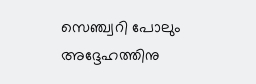സെഞ്ച്വറി പോലും അദ്ദേഹത്തിനു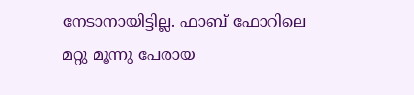നേടാനായിട്ടില്ല. ഫാബ് ഫോറിലെ മറ്റു മൂന്നു പേരായ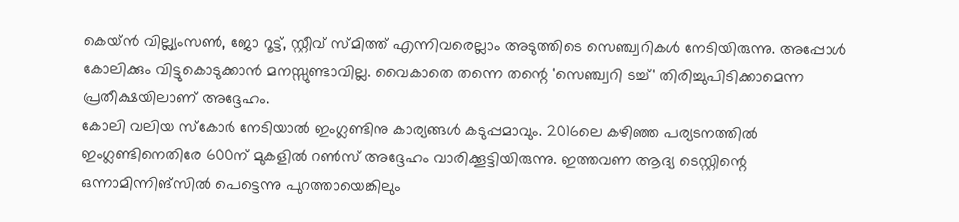കെയ്ന്‍ വില്ല്യംസണ്‍, ജോ റൂട്ട്, സ്റ്റീവ് സ്മിത്ത് എന്നിവരെല്ലാം അടുത്തിടെ സെഞ്ച്വറികള്‍ നേടിയിരുന്നു. അപ്പോള്‍ കോലിക്കും വിട്ടുകൊടുക്കാന്‍ മനസ്സുണ്ടാവില്ല. വൈകാതെ തന്നെ തന്റെ 'സെഞ്ച്വറി ടച്ച്' തിരിച്ചുപിടിക്കാമെന്ന പ്രതീക്ഷയിലാണ് അദ്ദേഹം.
കോലി വലിയ സ്‌കോര്‍ നേടിയാല്‍ ഇംഗ്ലണ്ടിനു കാര്യങ്ങള്‍ കടുപ്പമാവും. 2016ലെ കഴിഞ്ഞ പര്യടനത്തില്‍ ഇംഗ്ലണ്ടിനെതിരേ 600ന് മുകളില്‍ റണ്‍സ് അദ്ദേഹം വാരിക്കൂട്ടിയിരുന്നു. ഇത്തവണ ആദ്യ ടെസ്റ്റിന്റെ ഒന്നാമിന്നിങ്‌സില്‍ പെട്ടെന്നു പുറത്തായെങ്കിലും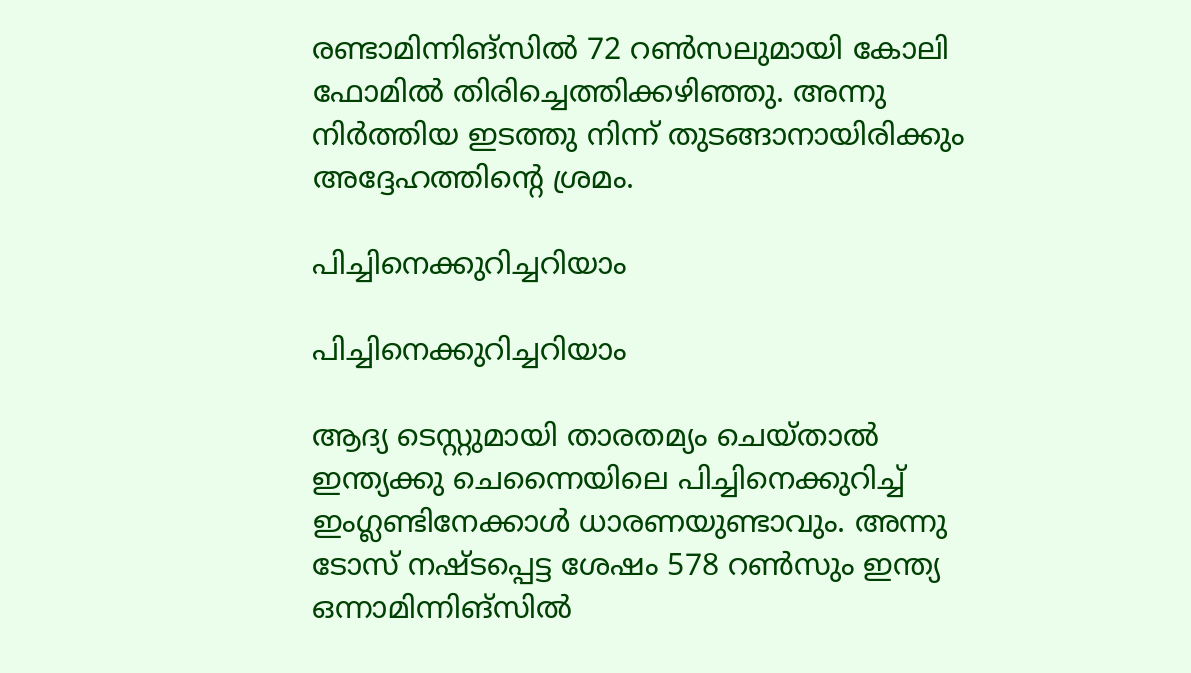രണ്ടാമിന്നിങ്‌സില്‍ 72 റണ്‍സലുമായി കോലി ഫോമില്‍ തിരിച്ചെത്തിക്കഴിഞ്ഞു. അന്നു നിര്‍ത്തിയ ഇടത്തു നിന്ന് തുടങ്ങാനായിരിക്കും അദ്ദേഹത്തിന്റെ ശ്രമം.

പിച്ചിനെക്കുറിച്ചറിയാം

പിച്ചിനെക്കുറിച്ചറിയാം

ആദ്യ ടെസ്റ്റുമായി താരതമ്യം ചെയ്താല്‍ ഇന്ത്യക്കു ചെന്നൈയിലെ പിച്ചിനെക്കുറിച്ച് ഇംഗ്ലണ്ടിനേക്കാള്‍ ധാരണയുണ്ടാവും. അന്നു ടോസ് നഷ്ടപ്പെട്ട ശേഷം 578 റണ്‍സും ഇന്ത്യ ഒന്നാമിന്നിങ്‌സില്‍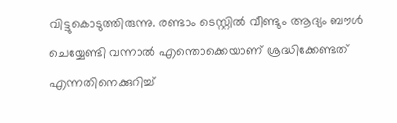വിട്ടുകൊടുത്തിരുന്നു. രണ്ടാം ടെസ്റ്റില്‍ വീണ്ടും ആദ്യം ബൗള്‍ ചെയ്യേണ്ടി വന്നാല്‍ എന്തൊക്കെയാണ് ശ്രദ്ധിക്കേണ്ടത് എന്നതിനെക്കുറിച്ച്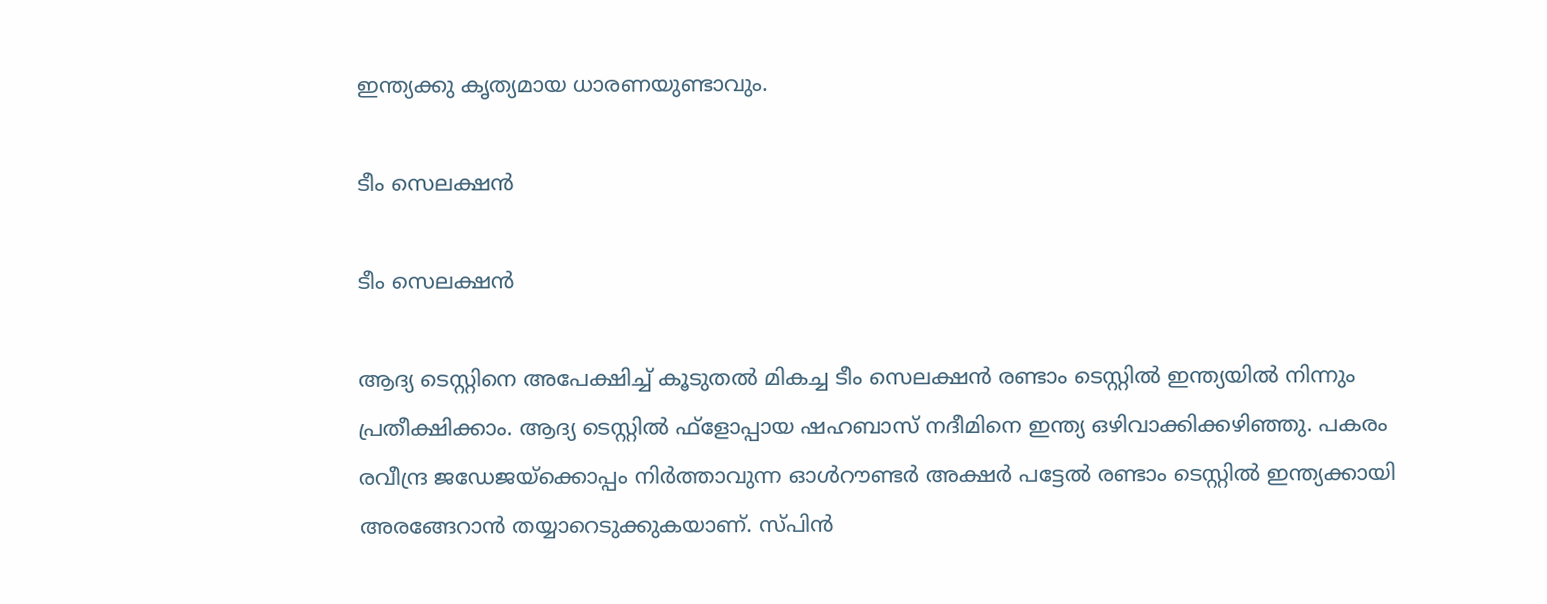ഇന്ത്യക്കു കൃത്യമായ ധാരണയുണ്ടാവും.

ടീം സെലക്ഷന്‍

ടീം സെലക്ഷന്‍

ആദ്യ ടെസ്റ്റിനെ അപേക്ഷിച്ച് കൂടുതല്‍ മികച്ച ടീം സെലക്ഷന്‍ രണ്ടാം ടെസ്റ്റില്‍ ഇന്ത്യയില്‍ നിന്നും പ്രതീക്ഷിക്കാം. ആദ്യ ടെസ്റ്റില്‍ ഫ്‌ളോപ്പായ ഷഹബാസ് നദീമിനെ ഇന്ത്യ ഒഴിവാക്കിക്കഴിഞ്ഞു. പകരം രവീന്ദ്ര ജഡേജയ്‌ക്കൊപ്പം നിര്‍ത്താവുന്ന ഓള്‍റൗണ്ടര്‍ അക്ഷര്‍ പട്ടേല്‍ രണ്ടാം ടെസ്റ്റില്‍ ഇന്ത്യക്കായി അരങ്ങേറാന്‍ തയ്യാറെടുക്കുകയാണ്. സ്പിന്‍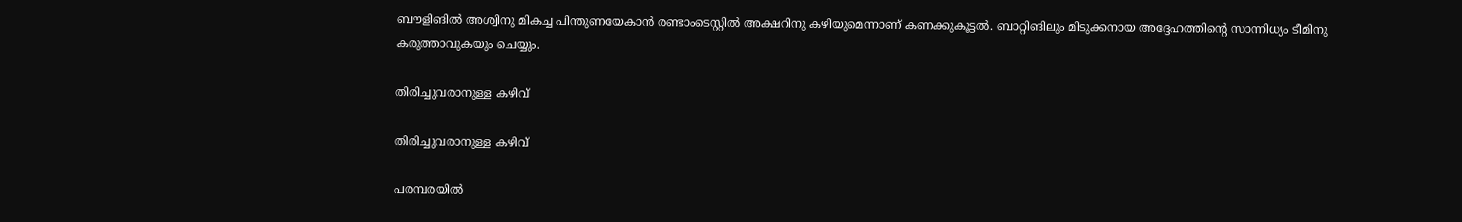ബൗളിങില്‍ അശ്വിനു മികച്ച പിന്തുണയേകാന്‍ രണ്ടാംടെസ്റ്റില്‍ അക്ഷറിനു കഴിയുമെന്നാണ് കണക്കുകൂട്ടല്‍. ബാറ്റിങിലും മിടുക്കനായ അദ്ദേഹത്തിന്റെ സാന്നിധ്യം ടീമിനു കരുത്താവുകയും ചെയ്യും.

തിരിച്ചുവരാനുള്ള കഴിവ്

തിരിച്ചുവരാനുള്ള കഴിവ്

പരമ്പരയില്‍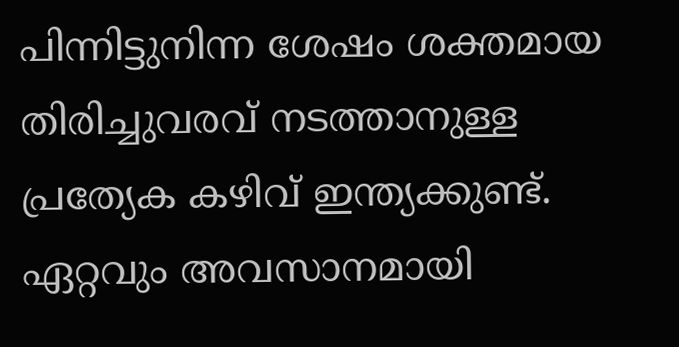പിന്നിട്ടുനിന്ന ശേഷം ശക്തമായ തിരിച്ചുവരവ് നടത്താനുള്ള പ്രത്യേക കഴിവ് ഇന്ത്യക്കുണ്ട്. ഏറ്റവും അവസാനമായി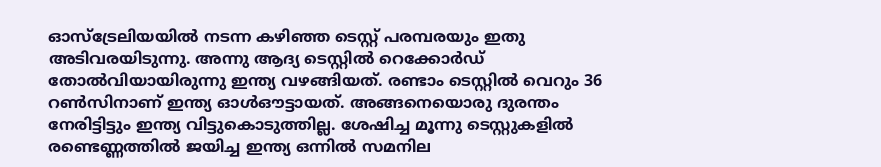ഓസ്‌ട്രേലിയയില്‍ നടന്ന കഴിഞ്ഞ ടെസ്റ്റ് പരമ്പരയും ഇതു അടിവരയിടുന്നു. അന്നു ആദ്യ ടെസ്റ്റില്‍ റെക്കോര്‍ഡ് തോല്‍വിയായിരുന്നു ഇന്ത്യ വഴങ്ങിയത്. രണ്ടാം ടെസ്റ്റില്‍ വെറും 36 റണ്‍സിനാണ് ഇന്ത്യ ഓള്‍ഔട്ടായത്. അങ്ങനെയൊരു ദുരന്തം നേരിട്ടിട്ടും ഇന്ത്യ വിട്ടുകൊടുത്തില്ല. ശേഷിച്ച മൂന്നു ടെസ്റ്റുകളില്‍ രണ്ടെണ്ണത്തില്‍ ജയിച്ച ഇന്ത്യ ഒന്നില്‍ സമനില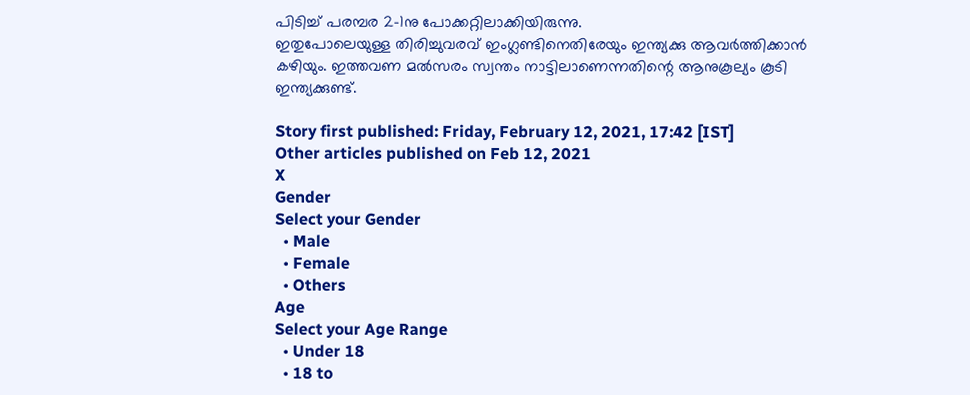പിടിച്ച് പരമ്പര 2-1നു പോക്കറ്റിലാക്കിയിരുന്നു.
ഇതുപോലെയുള്ള തിരിച്ചുവരവ് ഇംഗ്ലണ്ടിനെതിരേയും ഇന്ത്യക്കു ആവര്‍ത്തിക്കാന്‍ കഴിയും. ഇത്തവണ മല്‍സരം സ്വന്തം നാട്ടിലാണെന്നതിന്റെ ആനുകൂല്യം കൂടി ഇന്ത്യക്കുണ്ട്.

Story first published: Friday, February 12, 2021, 17:42 [IST]
Other articles published on Feb 12, 2021
X
Gender
Select your Gender
  • Male
  • Female
  • Others
Age
Select your Age Range
  • Under 18
  • 18 to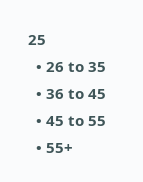25
  • 26 to 35
  • 36 to 45
  • 45 to 55
  • 55+